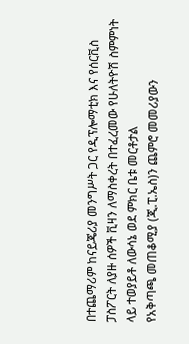በተጨማሪም ከናይጄሪያ መንግሥት ጋር የዲፕሎማቲክ እና የሰርቪስ ፓስፖርት ለያዙ ሰዎች ቪዛን ለማስቀረት በተፈረመው የሁለትዮሽ ስምምነት ላይ ተወያይቶ ለውሳኔ ወደ ምክር ቤቱ መርቶታል
የአቅጣጫ መጠቆሚያ (ጂ.ፒ.ኤስ)ን ጨምሮ መመሪያውን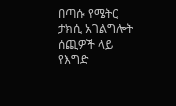በጣሱ የሜትር ታክሲ አገልግሎት ሰጪዎች ላይ የእግድ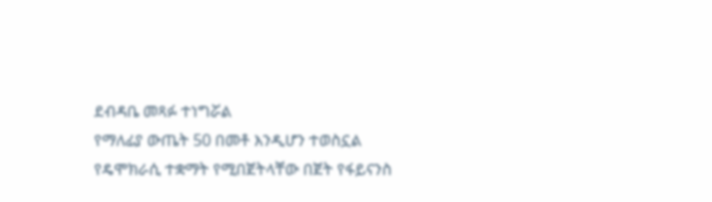ደብዳቤ መጻፉ ተነግሯል
የማለፊያ ውጤት 50 በመቶ እንዲሆን ተወስኗል
የዴሞክራሲ ተቋማት የሚበጀትላቸው በጀት የፋይናንስ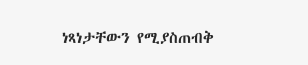ነጻነታቸውን የሚያስጠብቅ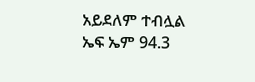አይደለም ተብሏል
ኤፍ ኤም 94.3